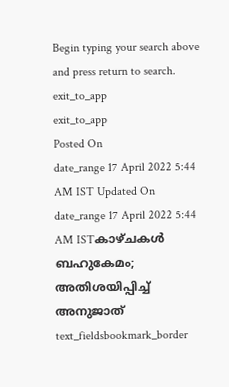Begin typing your search above and press return to search.
exit_to_app
exit_to_app
Posted On
date_range 17 April 2022 5:44 AM IST Updated On
date_range 17 April 2022 5:44 AM ISTകാഴ്ചകൾ ബഹുകേമം; അതിശയിപ്പിച്ച് അനുജാത്
text_fieldsbookmark_border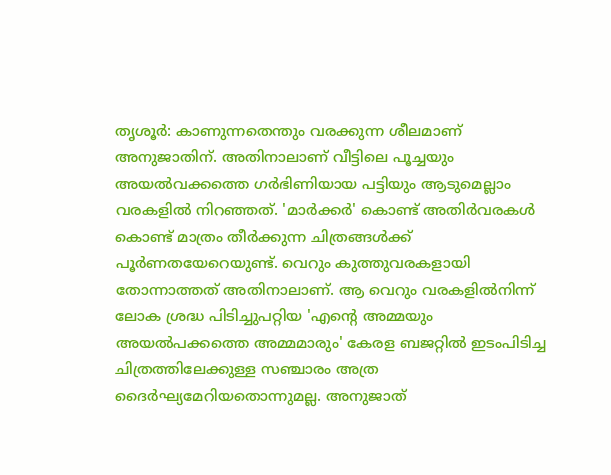തൃശൂർ: കാണുന്നതെന്തും വരക്കുന്ന ശീലമാണ് അനുജാതിന്. അതിനാലാണ് വീട്ടിലെ പൂച്ചയും അയൽവക്കത്തെ ഗർഭിണിയായ പട്ടിയും ആടുമെല്ലാം വരകളിൽ നിറഞ്ഞത്. 'മാർക്കർ' കൊണ്ട് അതിർവരകൾ കൊണ്ട് മാത്രം തീർക്കുന്ന ചിത്രങ്ങൾക്ക് പൂർണതയേറെയുണ്ട്. വെറും കുത്തുവരകളായി തോന്നാത്തത് അതിനാലാണ്. ആ വെറും വരകളിൽനിന്ന് ലോക ശ്രദ്ധ പിടിച്ചുപറ്റിയ 'എന്റെ അമ്മയും അയൽപക്കത്തെ അമ്മമാരും' കേരള ബജറ്റിൽ ഇടംപിടിച്ച ചിത്രത്തിലേക്കുള്ള സഞ്ചാരം അത്ര ദൈർഘ്യമേറിയതൊന്നുമല്ല. അനുജാത്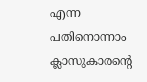എന്ന പതിനൊന്നാം ക്ലാസുകാരന്റെ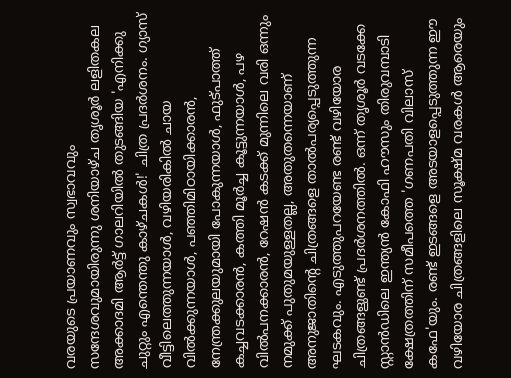വരയുടെ പ്രയാണവും സ്വഭാവവും സന്ദേശവുമായിരുന്നു ശനിയാഴ്ച തൃശൂർ ലളിതകല അക്കാദമി ആർട്ട് ഗാലറിയിൽ തുടങ്ങിയ 'എനിക്കു ചുറ്റും എന്തെന്തു കാഴ്ചകൾ!' ചിത്ര പ്രദർശനം. ഗ്യാസ് വീട്ടിലെത്തുന്നയാൾ, വഴിയരികിൽ ചായ വിൽക്കുന്നയാൾ, പഞ്ഞിമിഠായിക്കാരൻ, നേന്ത്രക്കുലയുമായി പോകുന്നയാൾ, ഫുട്പാത്ത് കച്ചവടക്കാരൻ, കത്തി മൂർച്ച കൂട്ടുന്നയാൾ, പഴ വിൽപനക്കാരൻ, റേഷൻ കടക്ക് മുന്നിലെ വരി ഒന്നും നമുക്ക് പുതുമയുള്ളതല്ല, അതുതന്നെയാണ് അനുജാതിന്റെ ചിത്രങ്ങളെ താൽപര്യപ്പെടുത്തുന്ന ഘടകവും. എടുത്തുപറയേണ്ട രണ്ട് വഴിയോര ചിത്രങ്ങളുണ്ട് പ്രദർശനത്തിൽ. ഒന്ന് തൃശൂർ വടക്കേ സ്റ്റാൻഡിലെ ഇന്ത്യൻ കോഫി ഹൗസും തിരുവമ്പാടി ക്ഷേത്രത്തിന് സമീപത്തെ 'ഗണപതി വിലാസ് കഫേ'യും. രണ്ട് ഇടങ്ങളെ അടയാളപ്പെടുത്തുന്ന ഈ വഴിയോര ചിത്രങ്ങളിലെ സൂക്ഷ്മ വരകൾ ആരെയും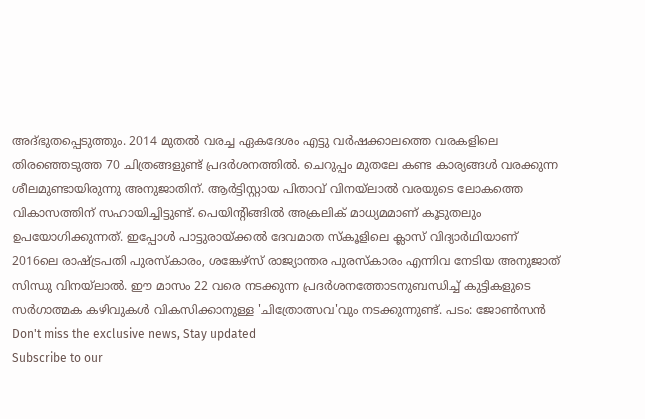അദ്ഭുതപ്പെടുത്തും. 2014 മുതൽ വരച്ച ഏകദേശം എട്ടു വർഷക്കാലത്തെ വരകളിലെ തിരഞ്ഞെടുത്ത 70 ചിത്രങ്ങളുണ്ട് പ്രദർശനത്തിൽ. ചെറുപ്പം മുതലേ കണ്ട കാര്യങ്ങൾ വരക്കുന്ന ശീലമുണ്ടായിരുന്നു അനുജാതിന്. ആർട്ടിസ്റ്റായ പിതാവ് വിനയ്ലാൽ വരയുടെ ലോകത്തെ വികാസത്തിന് സഹായിച്ചിട്ടുണ്ട്. പെയിന്റിങ്ങിൽ അക്രലിക് മാധ്യമമാണ് കൂടുതലും ഉപയോഗിക്കുന്നത്. ഇപ്പോൾ പാട്ടുരായ്ക്കൽ ദേവമാത സ്കൂളിലെ ക്ലാസ് വിദ്യാർഥിയാണ് 2016ലെ രാഷ്ട്രപതി പുരസ്കാരം, ശങ്കേഴ്സ് രാജ്യാന്തര പുരസ്കാരം എന്നിവ നേടിയ അനുജാത് സിന്ധു വിനയ്ലാൽ. ഈ മാസം 22 വരെ നടക്കുന്ന പ്രദർശനത്തോടനുബന്ധിച്ച് കുട്ടികളുടെ സർഗാത്മക കഴിവുകൾ വികസിക്കാനുള്ള 'ചിത്രോത്സവ'വും നടക്കുന്നുണ്ട്. പടം: ജോൺസൻ
Don't miss the exclusive news, Stay updated
Subscribe to our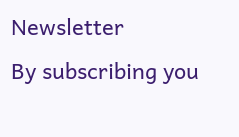Newsletter
By subscribing you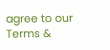agree to our Terms &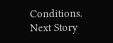Conditions.
Next Story